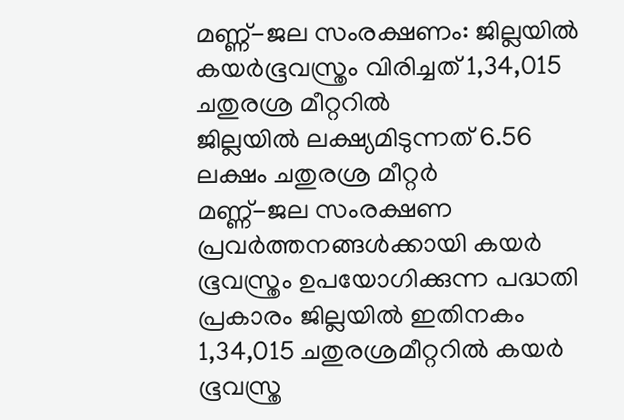മണ്ണ്-ജല സംരക്ഷണം: ജില്ലയിൽ കയർഭൂവസ്ത്രം വിരിച്ചത് 1,34,015 ചതുരശ്ര മീറ്ററിൽ
ജില്ലയിൽ ലക്ഷ്യമിടുന്നത് 6.56 ലക്ഷം ചതുരശ്ര മീറ്റർ
മണ്ണ്-ജല സംരക്ഷണ പ്രവർത്തനങ്ങൾക്കായി കയർ ഭൂവസ്ത്രം ഉപയോഗിക്കുന്ന പദ്ധതി പ്രകാരം ജില്ലയിൽ ഇതിനകം 1,34,015 ചതുരശ്രമീറ്ററിൽ കയർ ഭൂവസ്ത്ര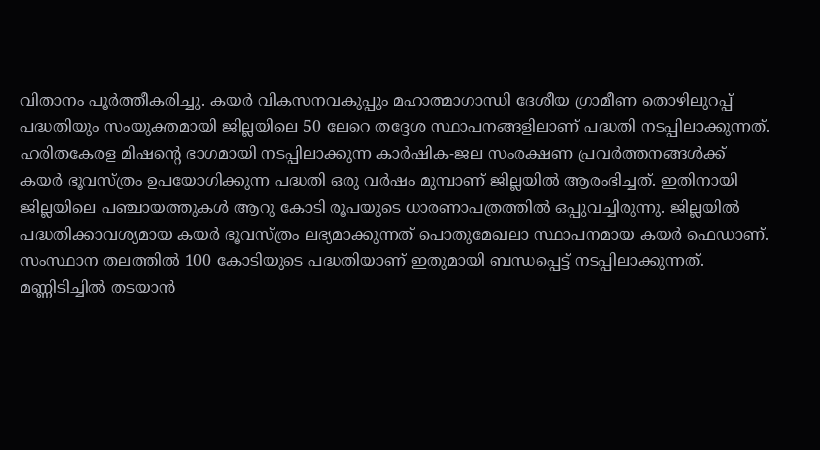വിതാനം പൂർത്തീകരിച്ചു. കയർ വികസനവകുപ്പും മഹാത്മാഗാന്ധി ദേശീയ ഗ്രാമീണ തൊഴിലുറപ്പ് പദ്ധതിയും സംയുക്തമായി ജില്ലയിലെ 50 ലേറെ തദ്ദേശ സ്ഥാപനങ്ങളിലാണ് പദ്ധതി നടപ്പിലാക്കുന്നത്.
ഹരിതകേരള മിഷന്റെ ഭാഗമായി നടപ്പിലാക്കുന്ന കാർഷിക-ജല സംരക്ഷണ പ്രവർത്തനങ്ങൾക്ക് കയർ ഭൂവസ്ത്രം ഉപയോഗിക്കുന്ന പദ്ധതി ഒരു വർഷം മുമ്പാണ് ജില്ലയിൽ ആരംഭിച്ചത്. ഇതിനായി ജില്ലയിലെ പഞ്ചായത്തുകൾ ആറു കോടി രൂപയുടെ ധാരണാപത്രത്തിൽ ഒപ്പുവച്ചിരുന്നു. ജില്ലയിൽ പദ്ധതിക്കാവശ്യമായ കയർ ഭൂവസ്ത്രം ലഭ്യമാക്കുന്നത് പൊതുമേഖലാ സ്ഥാപനമായ കയർ ഫെഡാണ്. സംസ്ഥാന തലത്തിൽ 100 കോടിയുടെ പദ്ധതിയാണ് ഇതുമായി ബന്ധപ്പെട്ട് നടപ്പിലാക്കുന്നത്.
മണ്ണിടിച്ചിൽ തടയാൻ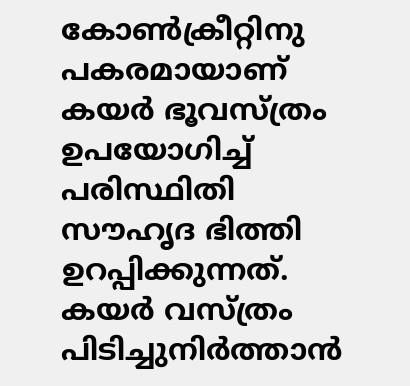കോൺക്രീറ്റിനു പകരമായാണ് കയർ ഭൂവസ്ത്രം ഉപയോഗിച്ച് പരിസ്ഥിതി സൗഹൃദ ഭിത്തി ഉറപ്പിക്കുന്നത്. കയർ വസ്ത്രം പിടിച്ചുനിർത്താൻ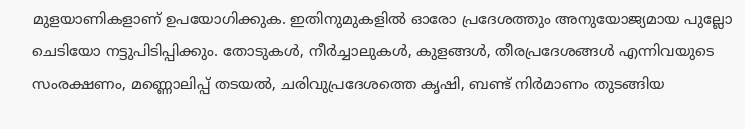മുളയാണികളാണ് ഉപയോഗിക്കുക. ഇതിനുമുകളിൽ ഓരോ പ്രദേശത്തും അനുയോജ്യമായ പുല്ലോ ചെടിയോ നട്ടുപിടിപ്പിക്കും. തോടുകൾ, നീർച്ചാലുകൾ, കുളങ്ങൾ, തീരപ്രദേശങ്ങൾ എന്നിവയുടെ സംരക്ഷണം, മണ്ണൊലിപ്പ് തടയൽ, ചരിവുപ്രദേശത്തെ കൃഷി, ബണ്ട് നിർമാണം തുടങ്ങിയ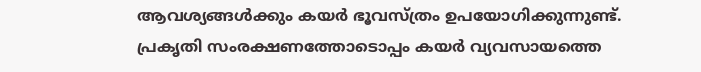ആവശ്യങ്ങൾക്കും കയർ ഭൂവസ്ത്രം ഉപയോഗിക്കുന്നുണ്ട്. പ്രകൃതി സംരക്ഷണത്തോടൊപ്പം കയർ വ്യവസായത്തെ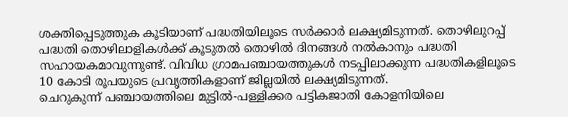ശക്തിപ്പെടുത്തുക കൂടിയാണ് പദ്ധതിയിലൂടെ സർക്കാർ ലക്ഷ്യമിടുന്നത്. തൊഴിലുറപ്പ് പദ്ധതി തൊഴിലാളികൾക്ക് കൂടുതൽ തൊഴിൽ ദിനങ്ങൾ നൽകാനും പദ്ധതി സഹായകമാവുന്നുണ്ട്. വിവിധ ഗ്രാമപഞ്ചായത്തുകൾ നടപ്പിലാക്കുന്ന പദ്ധതികളിലൂടെ 10 കോടി രൂപയുടെ പ്രവൃത്തികളാണ് ജില്ലയിൽ ലക്ഷ്യമിടുന്നത്.
ചെറുകുന്ന് പഞ്ചായത്തിലെ മുട്ടിൽ-പള്ളിക്കര പട്ടികജാതി കോളനിയിലെ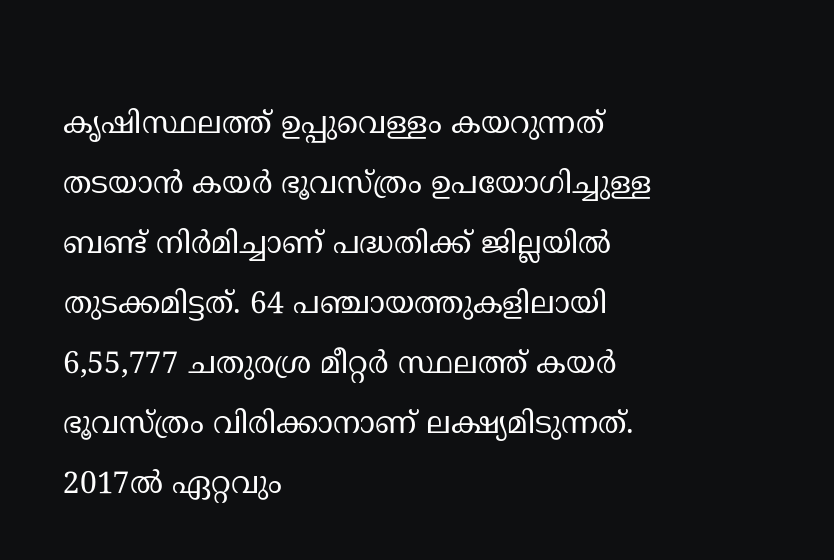കൃഷിസ്ഥലത്ത് ഉപ്പുവെള്ളം കയറുന്നത് തടയാൻ കയർ ഭൂവസ്ത്രം ഉപയോഗിച്ചുള്ള ബണ്ട് നിർമിച്ചാണ് പദ്ധതിക്ക് ജില്ലയിൽ തുടക്കമിട്ടത്. 64 പഞ്ചായത്തുകളിലായി 6,55,777 ചതുരശ്ര മീറ്റർ സ്ഥലത്ത് കയർ ഭൂവസ്ത്രം വിരിക്കാനാണ് ലക്ഷ്യമിടുന്നത്.
2017ൽ ഏറ്റവും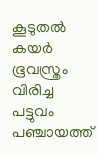കൂടുതൽ കയർ ഭൂവസ്ത്രം വിരിച്ച പട്ടുവം പഞ്ചായത്ത്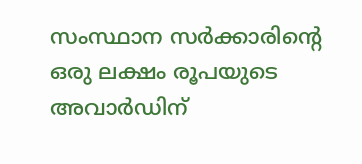സംസ്ഥാന സർക്കാരിന്റെ ഒരു ലക്ഷം രൂപയുടെ അവാർഡിന്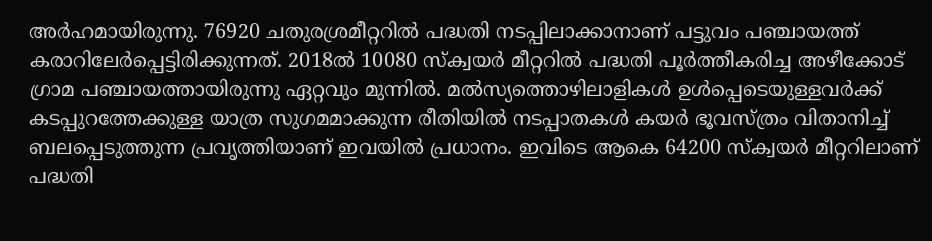അർഹമായിരുന്നു. 76920 ചതുരശ്രമീറ്ററിൽ പദ്ധതി നടപ്പിലാക്കാനാണ് പട്ടുവം പഞ്ചായത്ത് കരാറിലേർപ്പെട്ടിരിക്കുന്നത്. 2018ൽ 10080 സ്ക്വയർ മീറ്ററിൽ പദ്ധതി പൂർത്തീകരിച്ച അഴീക്കോട് ഗ്രാമ പഞ്ചായത്തായിരുന്നു ഏറ്റവും മുന്നിൽ. മൽസ്യത്തൊഴിലാളികൾ ഉൾപ്പെടെയുള്ളവർക്ക് കടപ്പുറത്തേക്കുള്ള യാത്ര സുഗമമാക്കുന്ന രീതിയിൽ നടപ്പാതകൾ കയർ ഭൂവസ്ത്രം വിതാനിച്ച് ബലപ്പെടുത്തുന്ന പ്രവൃത്തിയാണ് ഇവയിൽ പ്രധാനം. ഇവിടെ ആകെ 64200 സ്ക്വയർ മീറ്ററിലാണ് പദ്ധതി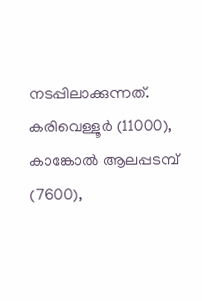നടപ്പിലാക്കുന്നത്.
കരിവെള്ളൂർ (11000), കാങ്കോൽ ആലപ്പടമ്പ് (7600),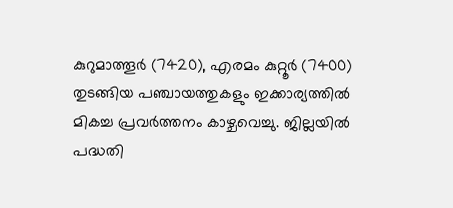കുറുമാത്തൂർ (7420), എരമം കുറ്റൂർ (7400) തുടങ്ങിയ പഞ്ചായത്തുകളും ഇക്കാര്യത്തിൽ മികച്ച പ്രവർത്തനം കാഴ്ചവെച്ചു. ജില്ലയിൽ പദ്ധതി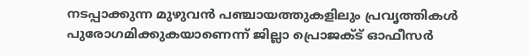നടപ്പാക്കുന്ന മുഴുവൻ പഞ്ചായത്തുകളിലും പ്രവൃത്തികൾ പുരോഗമിക്കുകയാണെന്ന് ജില്ലാ പ്രൊജക്ട് ഓഫീസർ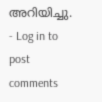അറിയിച്ചു.
- Log in to post comments